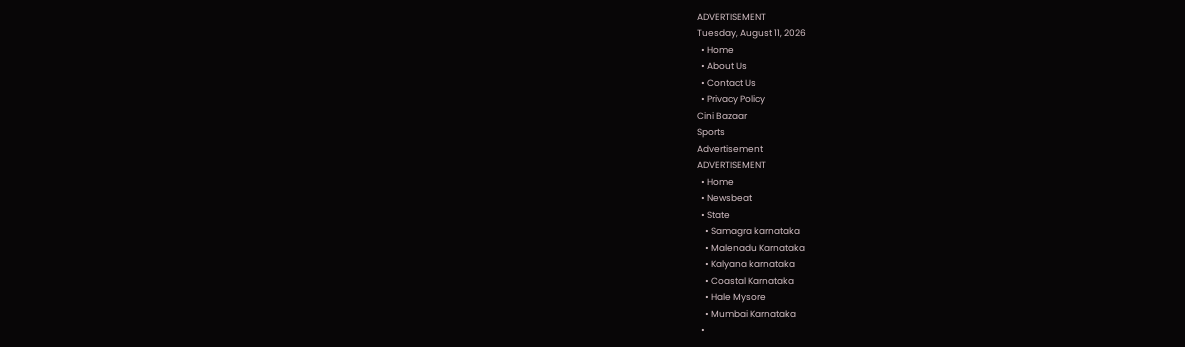ADVERTISEMENT
Tuesday, August 11, 2026
  • Home
  • About Us
  • Contact Us
  • Privacy Policy
Cini Bazaar
Sports
Advertisement
ADVERTISEMENT
  • Home
  • Newsbeat
  • State
    • Samagra karnataka
    • Malenadu Karnataka
    • Kalyana karnataka
    • Coastal Karnataka
    • Hale Mysore
    • Mumbai Karnataka
  •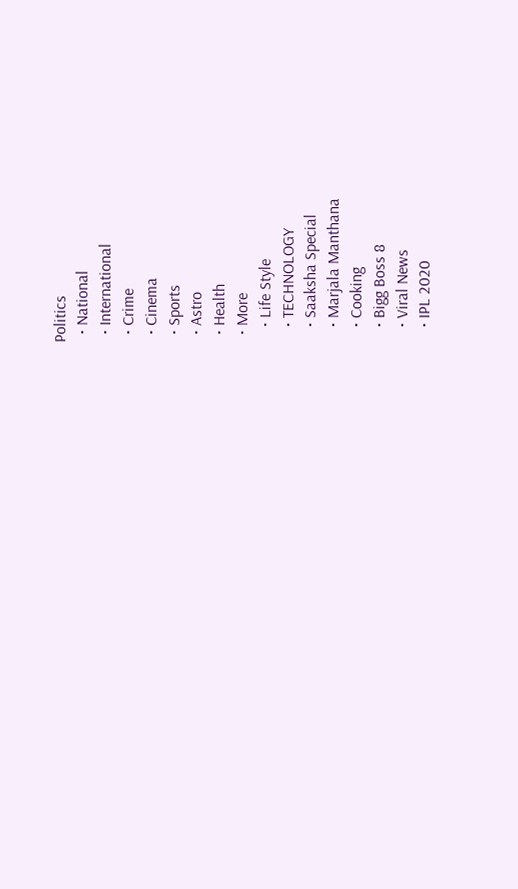Politics
  • National
  • International
  • Crime
  • Cinema
  • Sports
  • Astro
  • Health
  • More
    • Life Style
    • TECHNOLOGY
    • Saaksha Special
    • Marjala Manthana
    • Cooking
    • Bigg Boss 8
    • Viral News
    • IPL 2020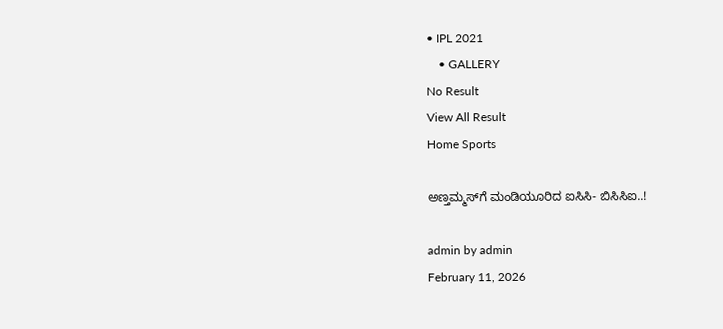• IPL 2021
    • GALLERY
No Result
View All Result
Home Sports

ಅಣ್ತಮ್ಮಸ್‍ಗೆ ಮಂಡಿಯೂರಿದ ಐಸಿಸಿ- ಬಿಸಿಸಿಐ..!

admin by admin
February 11, 2026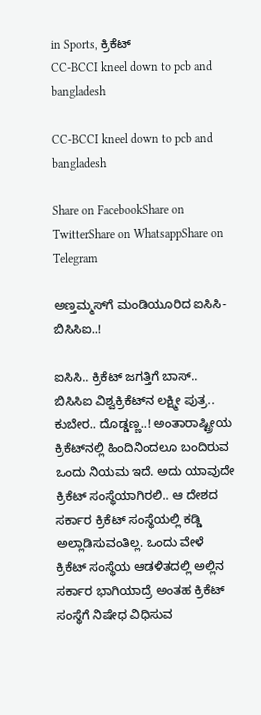in Sports, ಕ್ರಿಕೆಟ್
CC-BCCI kneel down to pcb and bangladesh

CC-BCCI kneel down to pcb and bangladesh

Share on FacebookShare on TwitterShare on WhatsappShare on Telegram

ಅಣ್ತಮ್ಮಸ್‍ಗೆ ಮಂಡಿಯೂರಿದ ಐಸಿಸಿ- ಬಿಸಿಸಿಐ..!

ಐಸಿಸಿ.. ಕ್ರಿಕೆಟ್ ಜಗತ್ತಿಗೆ ಬಾಸ್.. ಬಿಸಿಸಿಐ ವಿಶ್ವಕ್ರಿಕೆಟ್‍ನ ಲಕ್ಷ್ಮೀ ಪುತ್ರ.. ಕುಬೇರ.. ದೊಡ್ಡಣ್ಣ..! ಅಂತಾರಾಷ್ಟ್ರೀಯ ಕ್ರಿಕೆಟ್‍ನಲ್ಲಿ ಹಿಂದಿನಿಂದಲೂ ಬಂದಿರುವ ಒಂದು ನಿಯಮ ಇದೆ. ಅದು ಯಾವುದೇ ಕ್ರಿಕೆಟ್ ಸಂಸ್ಥೆಯಾಗಿರಲಿ.. ಆ ದೇಶದ ಸರ್ಕಾರ ಕ್ರಿಕೆಟ್ ಸಂಸ್ಥೆಯಲ್ಲಿ ಕಡ್ಡಿ ಅಲ್ಲಾಡಿಸುವಂತಿಲ್ಲ. ಒಂದು ವೇಳೆ ಕ್ರಿಕೆಟ್ ಸಂಸ್ಥೆಯ ಆಡಳಿತದಲ್ಲಿ ಅಲ್ಲಿನ ಸರ್ಕಾರ ಭಾಗಿಯಾದ್ರೆ ಅಂತಹ ಕ್ರಿಕೆಟ್ ಸಂಸ್ಥೆಗೆ ನಿಷೇಧ ವಿಧಿಸುವ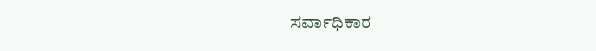ಸರ್ವಾಧಿಕಾರ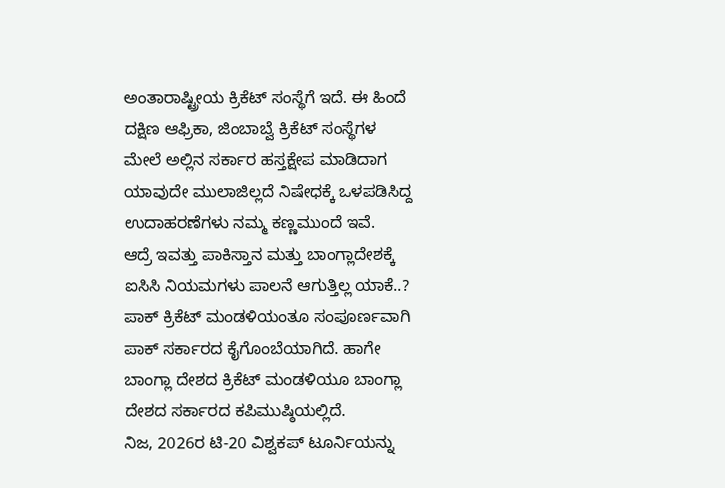ಅಂತಾರಾಷ್ಟ್ರೀಯ ಕ್ರಿಕೆಟ್ ಸಂಸ್ಥೆಗೆ ಇದೆ. ಈ ಹಿಂದೆ ದಕ್ಷಿಣ ಆಫ್ರಿಕಾ, ಜಿಂಬಾಬ್ವೆ ಕ್ರಿಕೆಟ್ ಸಂಸ್ಥೆಗಳ ಮೇಲೆ ಅಲ್ಲಿನ ಸರ್ಕಾರ ಹಸ್ತಕ್ಷೇಪ ಮಾಡಿದಾಗ ಯಾವುದೇ ಮುಲಾಜಿಲ್ಲದೆ ನಿಷೇಧಕ್ಕೆ ಒಳಪಡಿಸಿದ್ದ ಉದಾಹರಣೆಗಳು ನಮ್ಮ ಕಣ್ಣಮುಂದೆ ಇವೆ.
ಆದ್ರೆ ಇವತ್ತು ಪಾಕಿಸ್ತಾನ ಮತ್ತು ಬಾಂಗ್ಲಾದೇಶಕ್ಕೆ ಐಸಿಸಿ ನಿಯಮಗಳು ಪಾಲನೆ ಆಗುತ್ತಿಲ್ಲ ಯಾಕೆ..? ಪಾಕ್ ಕ್ರಿಕೆಟ್ ಮಂಡಳಿಯಂತೂ ಸಂಪೂರ್ಣವಾಗಿ ಪಾಕ್ ಸರ್ಕಾರದ ಕೈಗೊಂಬೆಯಾಗಿದೆ. ಹಾಗೇ ಬಾಂಗ್ಲಾ ದೇಶದ ಕ್ರಿಕೆಟ್ ಮಂಡಳಿಯೂ ಬಾಂಗ್ಲಾ ದೇಶದ ಸರ್ಕಾರದ ಕಪಿಮುಷ್ಠಿಯಲ್ಲಿದೆ.
ನಿಜ, 2026ರ ಟಿ-20 ವಿಶ್ವಕಪ್ ಟೂರ್ನಿಯನ್ನು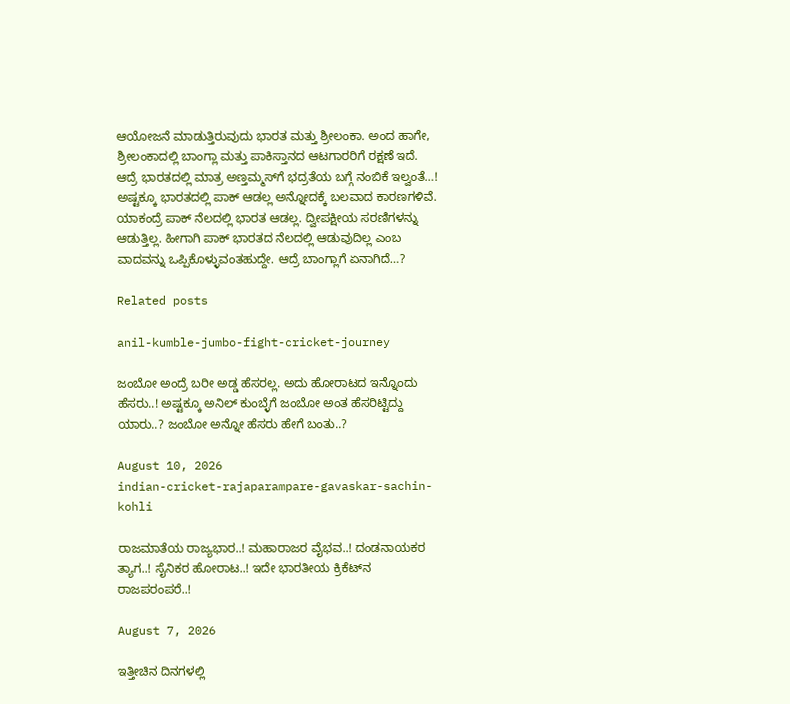ಆಯೋಜನೆ ಮಾಡುತ್ತಿರುವುದು ಭಾರತ ಮತ್ತು ಶ್ರೀಲಂಕಾ. ಅಂದ ಹಾಗೇ, ಶ್ರೀಲಂಕಾದಲ್ಲಿ ಬಾಂಗ್ಲಾ ಮತ್ತು ಪಾಕಿಸ್ತಾನದ ಆಟಗಾರರಿಗೆ ರಕ್ಷಣೆ ಇದೆ. ಆದ್ರೆ ಭಾರತದಲ್ಲಿ ಮಾತ್ರ ಅಣ್ತಮ್ಮಸ್‍ಗೆ ಭದ್ರತೆಯ ಬಗ್ಗೆ ನಂಬಿಕೆ ಇಲ್ವಂತೆ…! ಅಷ್ಟಕ್ಕೂ ಭಾರತದಲ್ಲಿ ಪಾಕ್ ಆಡಲ್ಲ ಅನ್ನೋದಕ್ಕೆ ಬಲವಾದ ಕಾರಣಗಳಿವೆ. ಯಾಕಂದ್ರೆ ಪಾಕ್ ನೆಲದಲ್ಲಿ ಭಾರತ ಆಡಲ್ಲ. ದ್ವೀಪಕ್ಷೀಯ ಸರಣಿಗಳನ್ನು ಆಡುತ್ತಿಲ್ಲ. ಹೀಗಾಗಿ ಪಾಕ್ ಭಾರತದ ನೆಲದಲ್ಲಿ ಆಡುವುದಿಲ್ಲ ಎಂಬ ವಾದವನ್ನು ಒಪ್ಪಿಕೊಳ್ಳುವಂತಹುದ್ದೇ. ಆದ್ರೆ ಬಾಂಗ್ಲಾಗೆ ಏನಾಗಿದೆ…?

Related posts

anil-kumble-jumbo-fight-cricket-journey

ಜಂಬೋ ಅಂದ್ರೆ ಬರೀ ಅಡ್ಡ ಹೆಸರಲ್ಲ. ಅದು ಹೋರಾಟದ ಇನ್ನೊಂದು ಹೆಸರು..! ಅಷ್ಟಕ್ಕೂ ಅನಿಲ್ ಕುಂಬ್ಳೆಗೆ ಜಂಬೋ ಅಂತ ಹೆಸರಿಟ್ಟಿದ್ದು ಯಾರು..? ಜಂಬೋ ಅನ್ನೋ ಹೆಸರು ಹೇಗೆ ಬಂತು..?

August 10, 2026
indian-cricket-rajaparampare-gavaskar-sachin-kohli

ರಾಜಮಾತೆಯ ರಾಜ್ಯಭಾರ..! ಮಹಾರಾಜರ ವೈಭವ..! ದಂಡನಾಯಕರ ತ್ಯಾಗ..! ಸೈನಿಕರ ಹೋರಾಟ..! ಇದೇ ಭಾರತೀಯ ಕ್ರಿಕೆಟ್‍ನ ರಾಜಪರಂಪರೆ..!

August 7, 2026

ಇತ್ತೀಚಿನ ದಿನಗಳಲ್ಲಿ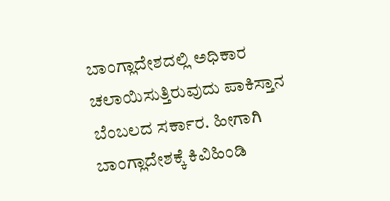ಬಾಂಗ್ಲಾದೇಶದಲ್ಲಿ ಅಧಿಕಾರ ಚಲಾಯಿಸುತ್ತಿರುವುದು ಪಾಕಿಸ್ತಾನ ಬೆಂಬಲದ ಸರ್ಕಾರ. ಹೀಗಾಗಿ ಬಾಂಗ್ಲಾದೇಶಕ್ಕೆ ಕಿವಿಹಿಂಡಿ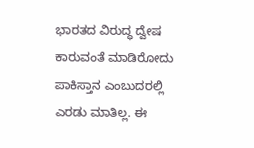ಭಾರತದ ವಿರುದ್ಧ ದ್ವೇಷ ಕಾರುವಂತೆ ಮಾಡಿರೋದು ಪಾಕಿಸ್ತಾನ ಎಂಬುದರಲ್ಲಿ ಎರಡು ಮಾತಿಲ್ಲ. ಈ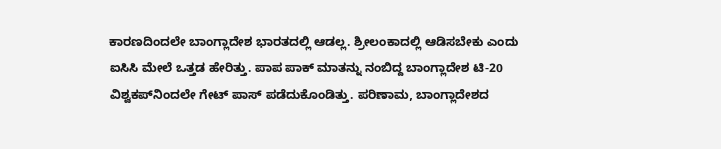ಕಾರಣದಿಂದಲೇ ಬಾಂಗ್ಲಾದೇಶ ಭಾರತದಲ್ಲಿ ಆಡಲ್ಲ. ಶ್ರೀಲಂಕಾದಲ್ಲಿ ಆಡಿಸಬೇಕು ಎಂದು ಐಸಿಸಿ ಮೇಲೆ ಒತ್ತಡ ಹೇರಿತ್ತು. ಪಾಪ ಪಾಕ್ ಮಾತನ್ನು ನಂಬಿದ್ದ ಬಾಂಗ್ಲಾದೇಶ ಟಿ-20 ವಿಶ್ವಕಪ್‍ನಿಂದಲೇ ಗೇಟ್ ಪಾಸ್ ಪಡೆದುಕೊಂಡಿತ್ತು. ಪರಿಣಾಮ, ಬಾಂಗ್ಲಾದೇಶದ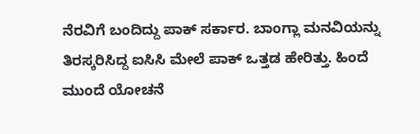ನೆರವಿಗೆ ಬಂದಿದ್ದು ಪಾಕ್ ಸರ್ಕಾರ. ಬಾಂಗ್ಲಾ ಮನವಿಯನ್ನು ತಿರಸ್ಕರಿಸಿದ್ದ ಐಸಿಸಿ ಮೇಲೆ ಪಾಕ್ ಒತ್ತಡ ಹೇರಿತ್ತು. ಹಿಂದೆ ಮುಂದೆ ಯೋಚನೆ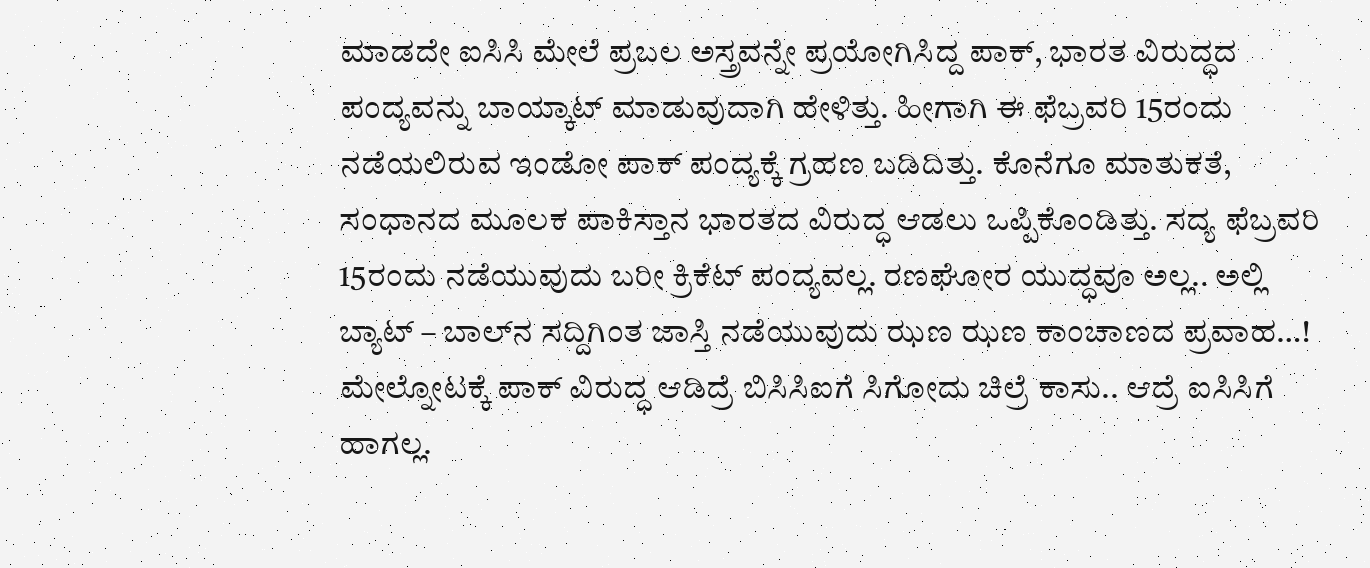ಮಾಡದೇ ಐಸಿಸಿ ಮೇಲೆ ಪ್ರಬಲ ಅಸ್ತ್ರವನ್ನೇ ಪ್ರಯೋಗಿಸಿದ್ದ ಪಾಕ್, ಭಾರತ ವಿರುದ್ಧದ ಪಂದ್ಯವನ್ನು ಬಾಯ್ಕಾಟ್ ಮಾಡುವುದಾಗಿ ಹೇಳಿತ್ತು. ಹೀಗಾಗಿ ಈ ಫೆಬ್ರವರಿ 15ರಂದು ನಡೆಯಲಿರುವ ಇಂಡೋ ಪಾಕ್ ಪಂದ್ಯಕ್ಕೆ ಗ್ರಹಣ ಬಡಿದಿತ್ತು. ಕೊನೆಗೂ ಮಾತುಕತೆ, ಸಂಧಾನದ ಮೂಲಕ ಪಾಕಿಸ್ತಾನ ಭಾರತದ ವಿರುದ್ಧ ಆಡಲು ಒಪ್ಪಿಕೊಂಡಿತ್ತು. ಸದ್ಯ ಫೆಬ್ರವರಿ 15ರಂದು ನಡೆಯುವುದು ಬರೀ ಕ್ರಿಕೆಟ್ ಪಂದ್ಯವಲ್ಲ. ರಣಘೋರ ಯುದ್ಧವೂ ಅಲ್ಲ.. ಅಲ್ಲಿ ಬ್ಯಾಟ್ – ಬಾಲ್‍ನ ಸದ್ದಿಗಿಂತ ಜಾಸ್ತಿ ನಡೆಯುವುದು ಝಣ ಝಣ ಕಾಂಚಾಣದ ಪ್ರವಾಹ…!
ಮೇಲ್ನೋಟಕ್ಕೆ ಪಾಕ್ ವಿರುದ್ಧ ಆಡಿದ್ರೆ ಬಿಸಿಸಿಐಗೆ ಸಿಗೋದು ಚಿಲ್ರೆ ಕಾಸು.. ಆದ್ರೆ ಐಸಿಸಿಗೆ ಹಾಗಲ್ಲ.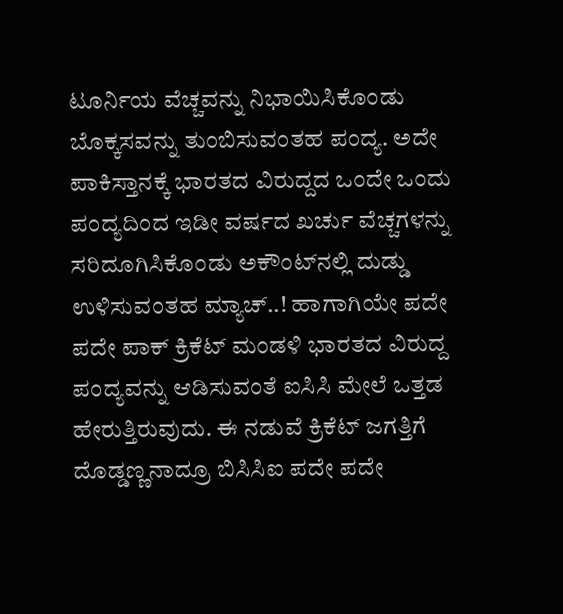ಟೂರ್ನಿಯ ವೆಚ್ಚವನ್ನು ನಿಭಾಯಿಸಿಕೊಂಡು ಬೊಕ್ಕಸವನ್ನು ತುಂಬಿಸುವಂತಹ ಪಂದ್ಯ. ಅದೇ ಪಾಕಿಸ್ತಾನಕ್ಕೆ ಭಾರತದ ವಿರುದ್ದದ ಒಂದೇ ಒಂದು ಪಂದ್ಯದಿಂದ ಇಡೀ ವರ್ಷದ ಖರ್ಚು ವೆಚ್ಚಗಳನ್ನು ಸರಿದೂಗಿಸಿಕೊಂಡು ಅಕೌಂಟ್‍ನಲ್ಲಿ ದುಡ್ಡು ಉಳಿಸುವಂತಹ ಮ್ಯಾಚ್..! ಹಾಗಾಗಿಯೇ ಪದೇ ಪದೇ ಪಾಕ್ ಕ್ರಿಕೆಟ್ ಮಂಡಳಿ ಭಾರತದ ವಿರುದ್ದ ಪಂದ್ಯವನ್ನು ಆಡಿಸುವಂತೆ ಐಸಿಸಿ ಮೇಲೆ ಒತ್ತಡ ಹೇರುತ್ತಿರುವುದು. ಈ ನಡುವೆ ಕ್ರಿಕೆಟ್ ಜಗತ್ತಿಗೆ ದೊಡ್ಡಣ್ಣನಾದ್ರೂ ಬಿಸಿಸಿಐ ಪದೇ ಪದೇ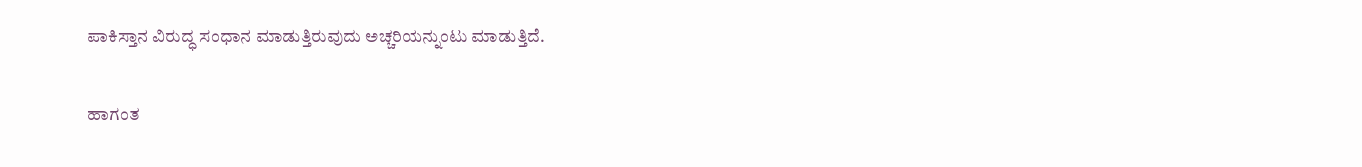ಪಾಕಿಸ್ತಾನ ವಿರುದ್ಧ ಸಂಧಾನ ಮಾಡುತ್ತಿರುವುದು ಅಚ್ಚರಿಯನ್ನುಂಟು ಮಾಡುತ್ತಿದೆ.

ಹಾಗಂತ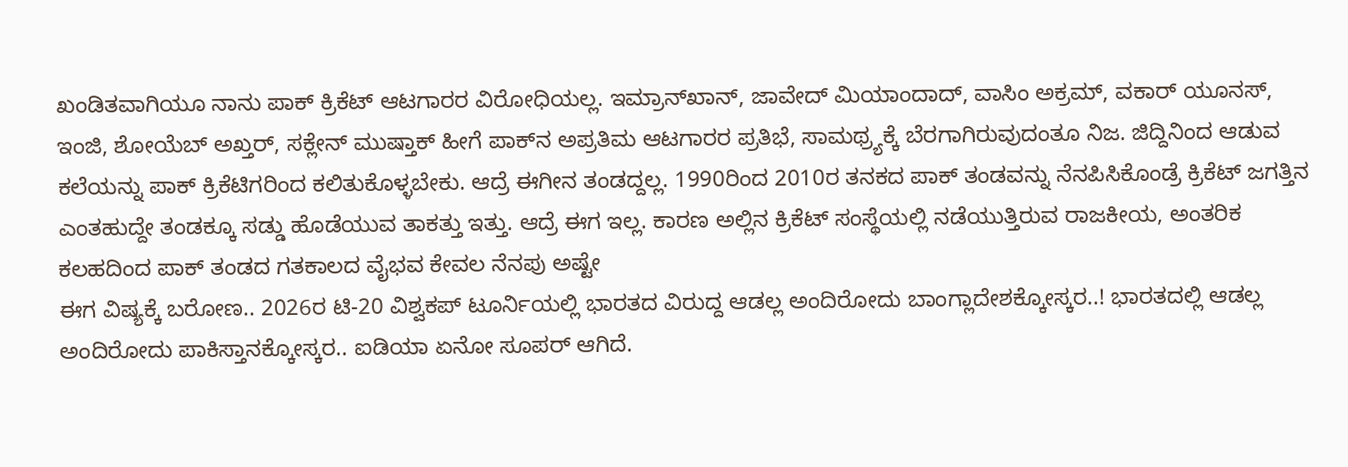ಖಂಡಿತವಾಗಿಯೂ ನಾನು ಪಾಕ್ ಕ್ರಿಕೆಟ್ ಆಟಗಾರರ ವಿರೋಧಿಯಲ್ಲ. ಇಮ್ರಾನ್‍ಖಾನ್, ಜಾವೇದ್ ಮಿಯಾಂದಾದ್, ವಾಸಿಂ ಅಕ್ರಮ್, ವಕಾರ್ ಯೂನಸ್, ಇಂಜಿ, ಶೋಯೆಬ್ ಅಖ್ತರ್, ಸಕ್ಲೇನ್ ಮುಷ್ತಾಕ್ ಹೀಗೆ ಪಾಕ್‍ನ ಅಪ್ರತಿಮ ಆಟಗಾರರ ಪ್ರತಿಭೆ, ಸಾಮಥ್ರ್ಯಕ್ಕೆ ಬೆರಗಾಗಿರುವುದಂತೂ ನಿಜ. ಜಿದ್ದಿನಿಂದ ಆಡುವ ಕಲೆಯನ್ನು ಪಾಕ್ ಕ್ರಿಕೆಟಿಗರಿಂದ ಕಲಿತುಕೊಳ್ಳಬೇಕು. ಆದ್ರೆ ಈಗೀನ ತಂಡದ್ದಲ್ಲ. 1990ರಿಂದ 2010ರ ತನಕದ ಪಾಕ್ ತಂಡವನ್ನು ನೆನಪಿಸಿಕೊಂಡ್ರೆ ಕ್ರಿಕೆಟ್ ಜಗತ್ತಿನ ಎಂತಹುದ್ದೇ ತಂಡಕ್ಕೂ ಸಡ್ಡು ಹೊಡೆಯುವ ತಾಕತ್ತು ಇತ್ತು. ಆದ್ರೆ ಈಗ ಇಲ್ಲ. ಕಾರಣ ಅಲ್ಲಿನ ಕ್ರಿಕೆಟ್ ಸಂಸ್ಥೆಯಲ್ಲಿ ನಡೆಯುತ್ತಿರುವ ರಾಜಕೀಯ, ಅಂತರಿಕ ಕಲಹದಿಂದ ಪಾಕ್ ತಂಡದ ಗತಕಾಲದ ವೈಭವ ಕೇವಲ ನೆನಪು ಅಷ್ಟೇ
ಈಗ ವಿಷ್ಯಕ್ಕೆ ಬರೋಣ.. 2026ರ ಟಿ-20 ವಿಶ್ವಕಪ್ ಟೂರ್ನಿಯಲ್ಲಿ ಭಾರತದ ವಿರುದ್ದ ಆಡಲ್ಲ ಅಂದಿರೋದು ಬಾಂಗ್ಲಾದೇಶಕ್ಕೋಸ್ಕರ..! ಭಾರತದಲ್ಲಿ ಆಡಲ್ಲ ಅಂದಿರೋದು ಪಾಕಿಸ್ತಾನಕ್ಕೋಸ್ಕರ.. ಐಡಿಯಾ ಏನೋ ಸೂಪರ್ ಆಗಿದೆ.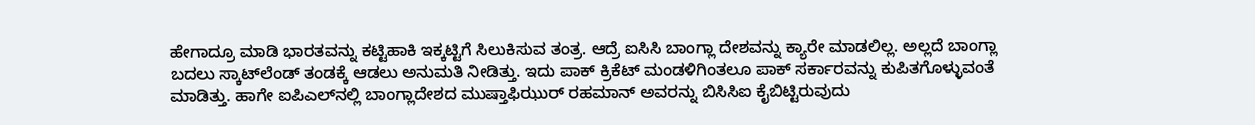ಹೇಗಾದ್ರೂ ಮಾಡಿ ಭಾರತವನ್ನು ಕಟ್ಟಿಹಾಕಿ ಇಕ್ಕಟ್ಟಿಗೆ ಸಿಲುಕಿಸುವ ತಂತ್ರ. ಆದ್ರೆ ಐಸಿಸಿ ಬಾಂಗ್ಲಾ ದೇಶವನ್ನು ಕ್ಯಾರೇ ಮಾಡಲಿಲ್ಲ. ಅಲ್ಲದೆ ಬಾಂಗ್ಲಾ ಬದಲು ಸ್ಕಾಟ್‍ಲೆಂಡ್ ತಂಡಕ್ಕೆ ಆಡಲು ಅನುಮತಿ ನೀಡಿತ್ತು. ಇದು ಪಾಕ್ ಕ್ರಿಕೆಟ್ ಮಂಡಳಿಗಿಂತಲೂ ಪಾಕ್ ಸರ್ಕಾರವನ್ನು ಕುಪಿತಗೊಳ್ಳುವಂತೆ ಮಾಡಿತ್ತು. ಹಾಗೇ ಐಪಿಎಲ್‍ನಲ್ಲಿ ಬಾಂಗ್ಲಾದೇಶದ ಮುಷ್ತಾಫಿಝುರ್ ರಹಮಾನ್ ಅವರನ್ನು ಬಿಸಿಸಿಐ ಕೈಬಿಟ್ಟಿರುವುದು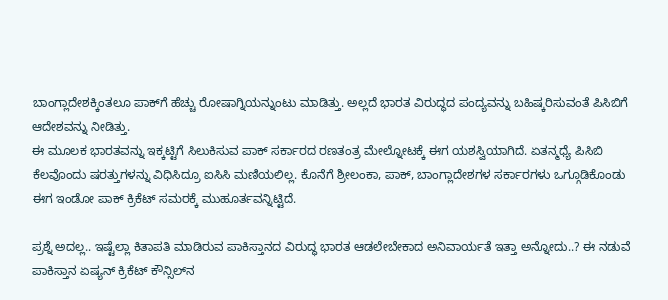ಬಾಂಗ್ಲಾದೇಶಕ್ಕಿಂತಲೂ ಪಾಕ್‍ಗೆ ಹೆಚ್ಚು ರೋಷಾಗ್ನಿಯನ್ನುಂಟು ಮಾಡಿತ್ತು. ಅಲ್ಲದೆ ಭಾರತ ವಿರುದ್ಧದ ಪಂದ್ಯವನ್ನು ಬಹಿಷ್ಕರಿಸುವಂತೆ ಪಿಸಿಬಿಗೆ ಆದೇಶವನ್ನು ನೀಡಿತ್ತು.
ಈ ಮೂಲಕ ಭಾರತವನ್ನು ಇಕ್ಕಟ್ಟಿಗೆ ಸಿಲುಕಿಸುವ ಪಾಕ್ ಸರ್ಕಾರದ ರಣತಂತ್ರ ಮೇಲ್ನೋಟಕ್ಕೆ ಈಗ ಯಶಸ್ವಿಯಾಗಿದೆ. ಏತನ್ಮಧ್ಯೆ ಪಿಸಿಬಿ ಕೆಲವೊಂದು ಷರತ್ತುಗಳನ್ನು ವಿಧಿಸಿದ್ರೂ ಐಸಿಸಿ ಮಣಿಯಲಿಲ್ಲ. ಕೊನೆಗೆ ಶ್ರೀಲಂಕಾ, ಪಾಕ್, ಬಾಂಗ್ಲಾದೇಶಗಳ ಸರ್ಕಾರಗಳು ಒಗ್ಗೂಡಿಕೊಂಡು ಈಗ ಇಂಡೋ ಪಾಕ್ ಕ್ರಿಕೆಟ್ ಸಮರಕ್ಕೆ ಮುಹೂರ್ತವನ್ನಿಟ್ಟಿದೆ.

ಪ್ರಶ್ನೆ ಅದಲ್ಲ.. ಇಷ್ಟೆಲ್ಲಾ ಕಿತಾಪತಿ ಮಾಡಿರುವ ಪಾಕಿಸ್ತಾನದ ವಿರುದ್ಧ ಭಾರತ ಆಡಲೇಬೇಕಾದ ಅನಿವಾರ್ಯತೆ ಇತ್ತಾ ಅನ್ನೋದು..? ಈ ನಡುವೆ ಪಾಕಿಸ್ತಾನ ಏಷ್ಯನ್ ಕ್ರಿಕೆಟ್ ಕೌನ್ಸಿಲ್‍ನ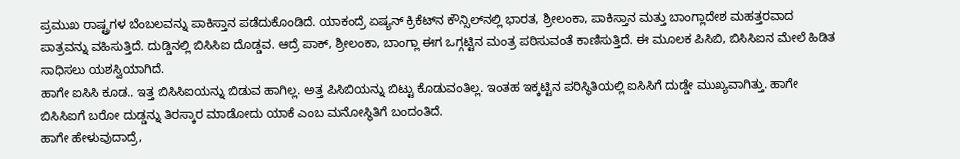ಪ್ರಮುಖ ರಾಷ್ಟ್ರಗಳ ಬೆಂಬಲವನ್ನು ಪಾಕಿಸ್ತಾನ ಪಡೆದುಕೊಂಡಿದೆ. ಯಾಕಂದ್ರೆ ಏಷ್ಯನ್ ಕ್ರಿಕೆಟ್‍ನ ಕೌನ್ಸಿಲ್‍ನಲ್ಲಿ ಭಾರತ, ಶ್ರೀಲಂಕಾ, ಪಾಕಿಸ್ತಾನ ಮತ್ತು ಬಾಂಗ್ಲಾದೇಶ ಮಹತ್ತರವಾದ ಪಾತ್ರವನ್ನು ವಹಿಸುತ್ತಿದೆ. ದುಡ್ಡಿನಲ್ಲಿ ಬಿಸಿಸಿಐ ದೊಡ್ಡವ. ಆದ್ರೆ ಪಾಕ್, ಶ್ರೀಲಂಕಾ, ಬಾಂಗ್ಲಾ ಈಗ ಒಗ್ಗಟ್ಟಿನ ಮಂತ್ರ ಪಠಿಸುವಂತೆ ಕಾಣಿಸುತ್ತಿದೆ. ಈ ಮೂಲಕ ಪಿಸಿಬಿ, ಬಿಸಿಸಿಐನ ಮೇಲೆ ಹಿಡಿತ ಸಾಧಿಸಲು ಯಶಸ್ವಿಯಾಗಿದೆ.
ಹಾಗೇ ಐಸಿಸಿ ಕೂಡ.. ಇತ್ತ ಬಿಸಿಸಿಐಯನ್ನು ಬಿಡುವ ಹಾಗಿಲ್ಲ. ಅತ್ತ ಪಿಸಿಬಿಯನ್ನು ಬಿಟ್ಟು ಕೊಡುವಂತಿಲ್ಲ. ಇಂತಹ ಇಕ್ಕಟ್ಟಿನ ಪರಿಸ್ಥಿತಿಯಲ್ಲಿ ಐಸಿಸಿಗೆ ದುಡ್ಡೇ ಮುಖ್ಯವಾಗಿತ್ತು. ಹಾಗೇ ಬಿಸಿಸಿಐಗೆ ಬರೋ ದುಡ್ಡನ್ನು ತಿರಸ್ಕಾರ ಮಾಡೋದು ಯಾಕೆ ಎಂಬ ಮನೋಸ್ಥಿತಿಗೆ ಬಂದಂತಿದೆ.
ಹಾಗೇ ಹೇಳುವುದಾದ್ರೆ,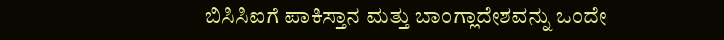ಬಿಸಿಸಿಐಗೆ ಪಾಕಿಸ್ತಾನ ಮತ್ತು ಬಾಂಗ್ಲಾದೇಶವನ್ನು ಒಂದೇ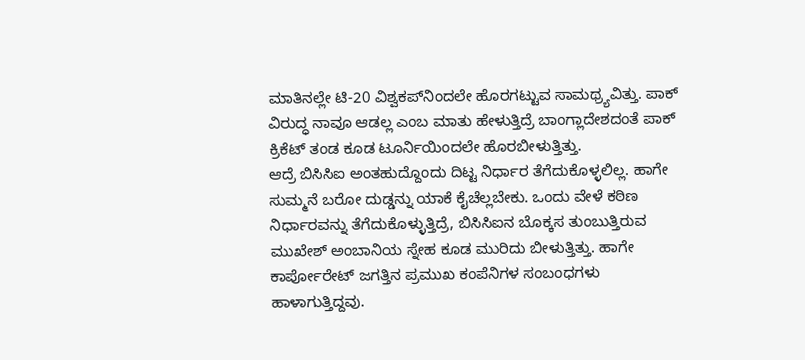ಮಾತಿನಲ್ಲೇ ಟಿ-20 ವಿಶ್ವಕಪ್‍ನಿಂದಲೇ ಹೊರಗಟ್ಟುವ ಸಾಮಥ್ರ್ಯವಿತ್ತು. ಪಾಕ್ ವಿರುದ್ಧ ನಾವೂ ಆಡಲ್ಲ ಎಂಬ ಮಾತು ಹೇಳುತ್ತಿದ್ರೆ ಬಾಂಗ್ಲಾದೇಶದಂತೆ ಪಾಕ್ ಕ್ರಿಕೆಟ್ ತಂಡ ಕೂಡ ಟೂರ್ನಿಯಿಂದಲೇ ಹೊರಬೀಳುತ್ತಿತ್ತು.
ಆದ್ರೆ ಬಿಸಿಸಿಐ ಅಂತಹುದ್ದೊಂದು ದಿಟ್ಟ ನಿರ್ಧಾರ ತೆಗೆದುಕೊಳ್ಳಲಿಲ್ಲ. ಹಾಗೇ ಸುಮ್ಮನೆ ಬರೋ ದುಡ್ಡನ್ನು ಯಾಕೆ ಕೈಚೆಲ್ಲಬೇಕು. ಒಂದು ವೇಳೆ ಕಠಿಣ ನಿರ್ಧಾರವನ್ನು ತೆಗೆದುಕೊಳ್ಳುತ್ತಿದ್ರೆ, ಬಿಸಿಸಿಐನ ಬೊಕ್ಕಸ ತುಂಬುತ್ತಿರುವ ಮುಖೇಶ್ ಅಂಬಾನಿಯ ಸ್ನೇಹ ಕೂಡ ಮುರಿದು ಬೀಳುತ್ತಿತ್ತು. ಹಾಗೇ ಕಾರ್ಪೋರೇಟ್ ಜಗತ್ತಿನ ಪ್ರಮುಖ ಕಂಪೆನಿಗಳ ಸಂಬಂಧಗಳು ಹಾಳಾಗುತ್ತಿದ್ದವು.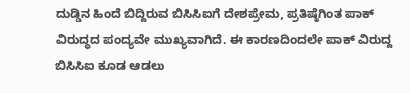ದುಡ್ಡಿನ ಹಿಂದೆ ಬಿದ್ದಿರುವ ಬಿಸಿಸಿಐಗೆ ದೇಶಪ್ರೇಮ, ಪ್ರತಿಷ್ಠೆಗಿಂತ ಪಾಕ್ ವಿರುದ್ಧದ ಪಂದ್ಯವೇ ಮುಖ್ಯವಾಗಿದೆ. ಈ ಕಾರಣದಿಂದಲೇ ಪಾಕ್ ವಿರುದ್ದ ಬಿಸಿಸಿಐ ಕೂಡ ಆಡಲು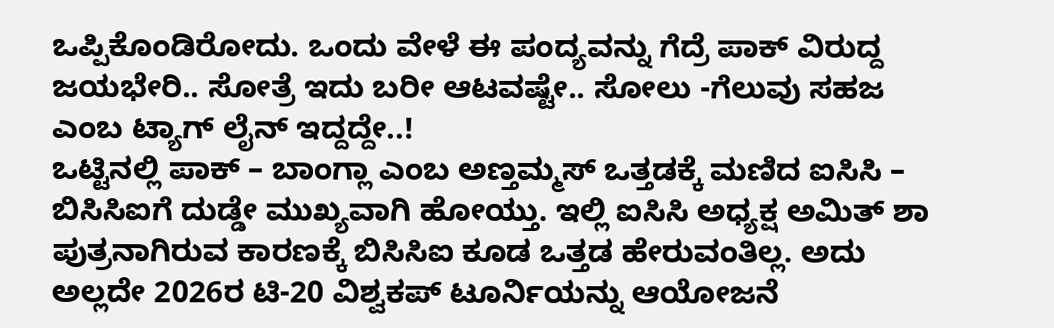ಒಪ್ಪಿಕೊಂಡಿರೋದು. ಒಂದು ವೇಳೆ ಈ ಪಂದ್ಯವನ್ನು ಗೆದ್ರೆ ಪಾಕ್ ವಿರುದ್ದ ಜಯಭೇರಿ.. ಸೋತ್ರೆ ಇದು ಬರೀ ಆಟವಷ್ಟೇ.. ಸೋಲು -ಗೆಲುವು ಸಹಜ ಎಂಬ ಟ್ಯಾಗ್ ಲೈನ್ ಇದ್ದದ್ದೇ..!
ಒಟ್ಟಿನಲ್ಲಿ ಪಾಕ್ – ಬಾಂಗ್ಲಾ ಎಂಬ ಅಣ್ತಮ್ಮಸ್ ಒತ್ತಡಕ್ಕೆ ಮಣಿದ ಐಸಿಸಿ – ಬಿಸಿಸಿಐಗೆ ದುಡ್ಡೇ ಮುಖ್ಯವಾಗಿ ಹೋಯ್ತು. ಇಲ್ಲಿ ಐಸಿಸಿ ಅಧ್ಯಕ್ಷ ಅಮಿತ್ ಶಾ ಪುತ್ರನಾಗಿರುವ ಕಾರಣಕ್ಕೆ ಬಿಸಿಸಿಐ ಕೂಡ ಒತ್ತಡ ಹೇರುವಂತಿಲ್ಲ. ಅದು ಅಲ್ಲದೇ 2026ರ ಟಿ-20 ವಿಶ್ವಕಪ್ ಟೂರ್ನಿಯನ್ನು ಆಯೋಜನೆ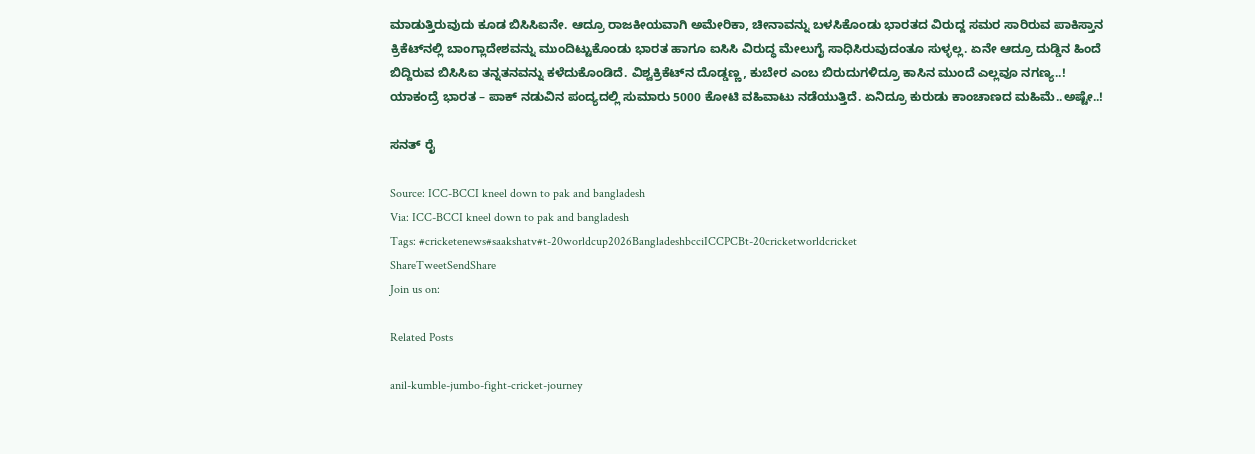ಮಾಡುತ್ತಿರುವುದು ಕೂಡ ಬಿಸಿಸಿಐನೇ. ಆದ್ರೂ ರಾಜಕೀಯವಾಗಿ ಅಮೇರಿಕಾ, ಚೀನಾವನ್ನು ಬಳಸಿಕೊಂಡು ಭಾರತದ ವಿರುದ್ದ ಸಮರ ಸಾರಿರುವ ಪಾಕಿಸ್ತಾನ ಕ್ರಿಕೆಟ್‍ನಲ್ಲಿ ಬಾಂಗ್ಲಾದೇಶವನ್ನು ಮುಂದಿಟ್ಟುಕೊಂಡು ಭಾರತ ಹಾಗೂ ಐಸಿಸಿ ವಿರುದ್ಧ ಮೇಲುಗೈ ಸಾಧಿಸಿರುವುದಂತೂ ಸುಳ್ಳಲ್ಲ. ಏನೇ ಆದ್ರೂ ದುಡ್ಡಿನ ಹಿಂದೆ ಬಿದ್ದಿರುವ ಬಿಸಿಸಿಐ ತನ್ನತನವನ್ನು ಕಳೆದುಕೊಂಡಿದೆ. ವಿಶ್ವಕ್ರಿಕೆಟ್‍ನ ದೊಡ್ಡಣ್ಣ, ಕುಬೇರ ಎಂಬ ಬಿರುದುಗಳಿದ್ರೂ ಕಾಸಿನ ಮುಂದೆ ಎಲ್ಲವೂ ನಗಣ್ಯ..! ಯಾಕಂದ್ರೆ ಭಾರತ – ಪಾಕ್ ನಡುವಿನ ಪಂದ್ಯದಲ್ಲಿ ಸುಮಾರು 5000 ಕೋಟಿ ವಹಿವಾಟು ನಡೆಯುತ್ತಿದೆ. ಏನಿದ್ರೂ ಕುರುಡು ಕಾಂಚಾಣದ ಮಹಿಮೆ..ಅಷ್ಟೇ..!

ಸನತ್ ರೈ

Source: ICC-BCCI kneel down to pak and bangladesh
Via: ICC-BCCI kneel down to pak and bangladesh
Tags: #cricketenews#saakshatv#t-20worldcup2026BangladeshbcciICCPCBt-20cricketworldcricket
ShareTweetSendShare
Join us on:

Related Posts

anil-kumble-jumbo-fight-cricket-journey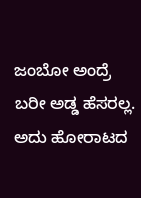ಜಂಬೋ ಅಂದ್ರೆ ಬರೀ ಅಡ್ಡ ಹೆಸರಲ್ಲ. ಅದು ಹೋರಾಟದ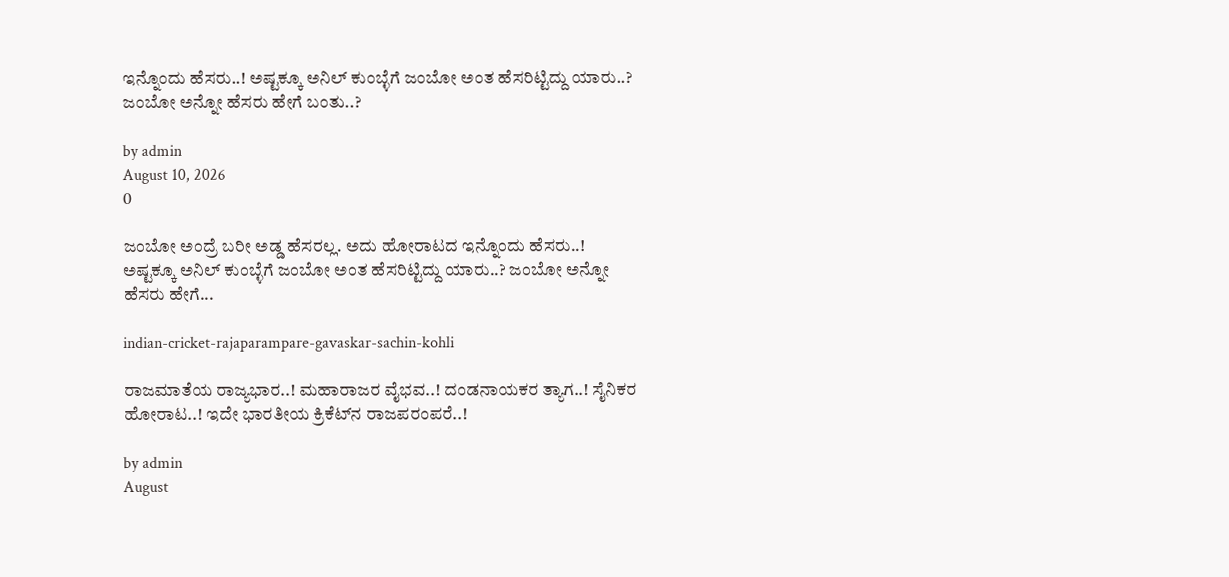ಇನ್ನೊಂದು ಹೆಸರು..! ಅಷ್ಟಕ್ಕೂ ಅನಿಲ್ ಕುಂಬ್ಳೆಗೆ ಜಂಬೋ ಅಂತ ಹೆಸರಿಟ್ಟಿದ್ದು ಯಾರು..? ಜಂಬೋ ಅನ್ನೋ ಹೆಸರು ಹೇಗೆ ಬಂತು..?

by admin
August 10, 2026
0

ಜಂಬೋ ಅಂದ್ರೆ ಬರೀ ಅಡ್ಡ ಹೆಸರಲ್ಲ. ಅದು ಹೋರಾಟದ ಇನ್ನೊಂದು ಹೆಸರು..! ಅಷ್ಟಕ್ಕೂ ಅನಿಲ್ ಕುಂಬ್ಳೆಗೆ ಜಂಬೋ ಅಂತ ಹೆಸರಿಟ್ಟಿದ್ದು ಯಾರು..? ಜಂಬೋ ಅನ್ನೋ ಹೆಸರು ಹೇಗೆ...

indian-cricket-rajaparampare-gavaskar-sachin-kohli

ರಾಜಮಾತೆಯ ರಾಜ್ಯಭಾರ..! ಮಹಾರಾಜರ ವೈಭವ..! ದಂಡನಾಯಕರ ತ್ಯಾಗ..! ಸೈನಿಕರ ಹೋರಾಟ..! ಇದೇ ಭಾರತೀಯ ಕ್ರಿಕೆಟ್‍ನ ರಾಜಪರಂಪರೆ..!

by admin
August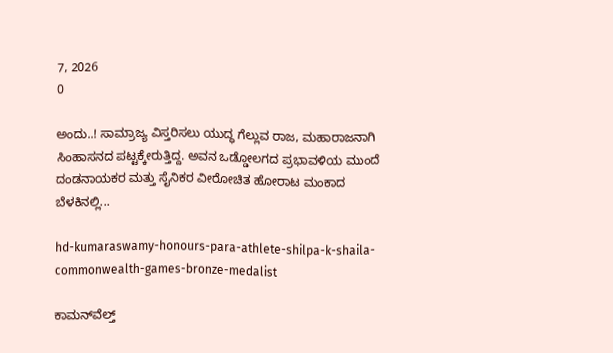7, 2026
0

ಅಂದು..! ಸಾಮ್ರಾಜ್ಯ ವಿಸ್ತರಿಸಲು ಯುದ್ಧ ಗೆಲ್ಲುವ ರಾಜ, ಮಹಾರಾಜನಾಗಿ ಸಿಂಹಾಸನದ ಪಟ್ಟಕ್ಕೇರುತ್ತಿದ್ದ. ಅವನ ಒಡ್ಡೋಲಗದ ಪ್ರಭಾವಳಿಯ ಮುಂದೆ ದಂಡನಾಯಕರ ಮತ್ತು ಸೈನಿಕರ ವೀರೋಚಿತ ಹೋರಾಟ ಮಂಕಾದ ಬೆಳಕಿನಲ್ಲಿ...

hd-kumaraswamy-honours-para-athlete-shilpa-k-shaila-commonwealth-games-bronze-medalist

ಕಾಮನ್‌ವೆಲ್ತ್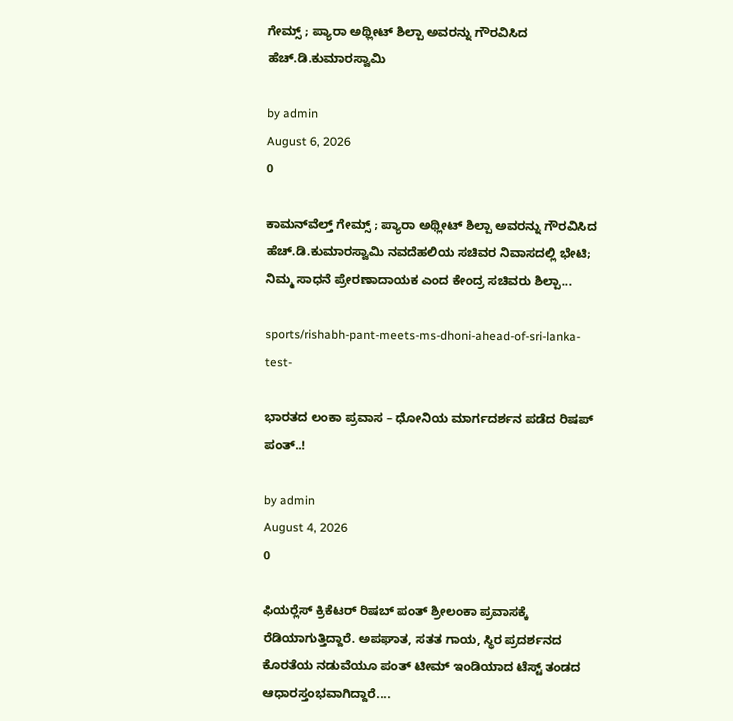ಗೇಮ್ಸ್‌ ; ಪ್ಯಾರಾ ಅಥ್ಲೀಟ್ ಶಿಲ್ಪಾ ಅವರನ್ನು ಗೌರವಿಸಿದ ಹೆಚ್.ಡಿ.ಕುಮಾರಸ್ವಾಮಿ

by admin
August 6, 2026
0

ಕಾಮನ್‌ವೆಲ್ತ್ ಗೇಮ್ಸ್‌ ; ಪ್ಯಾರಾ ಅಥ್ಲೀಟ್ ಶಿಲ್ಪಾ ಅವರನ್ನು ಗೌರವಿಸಿದ ಹೆಚ್.ಡಿ.ಕುಮಾರಸ್ವಾಮಿ ನವದೆಹಲಿಯ ಸಚಿವರ ನಿವಾಸದಲ್ಲಿ ಭೇಟಿ; ನಿಮ್ಮ ಸಾಧನೆ ಪ್ರೇರಣಾದಾಯಕ ಎಂದ ಕೇಂದ್ರ ಸಚಿವರು ಶಿಲ್ಪಾ...

sports/rishabh-pant-meets-ms-dhoni-ahead-of-sri-lanka-test-

ಭಾರತದ ಲಂಕಾ ಪ್ರವಾಸ – ಧೋನಿಯ ಮಾರ್ಗದರ್ಶನ ಪಡೆದ ರಿಷಪ್ ಪಂತ್..!

by admin
August 4, 2026
0

ಫಿಯರ್‍ಲೆಸ್ ಕ್ರಿಕೆಟರ್ ರಿಷಬ್ ಪಂತ್ ಶ್ರೀಲಂಕಾ ಪ್ರವಾಸಕ್ಕೆ ರೆಡಿಯಾಗುತ್ತಿದ್ದಾರೆ. ಅಪಘಾತ, ಸತತ ಗಾಯ, ಸ್ಥಿರ ಪ್ರದರ್ಶನದ ಕೊರತೆಯ ನಡುವೆಯೂ ಪಂತ್ ಟೀಮ್ ಇಂಡಿಯಾದ ಟೆಸ್ಟ್ ತಂಡದ ಆಧಾರಸ್ತಂಭವಾಗಿದ್ದಾರೆ....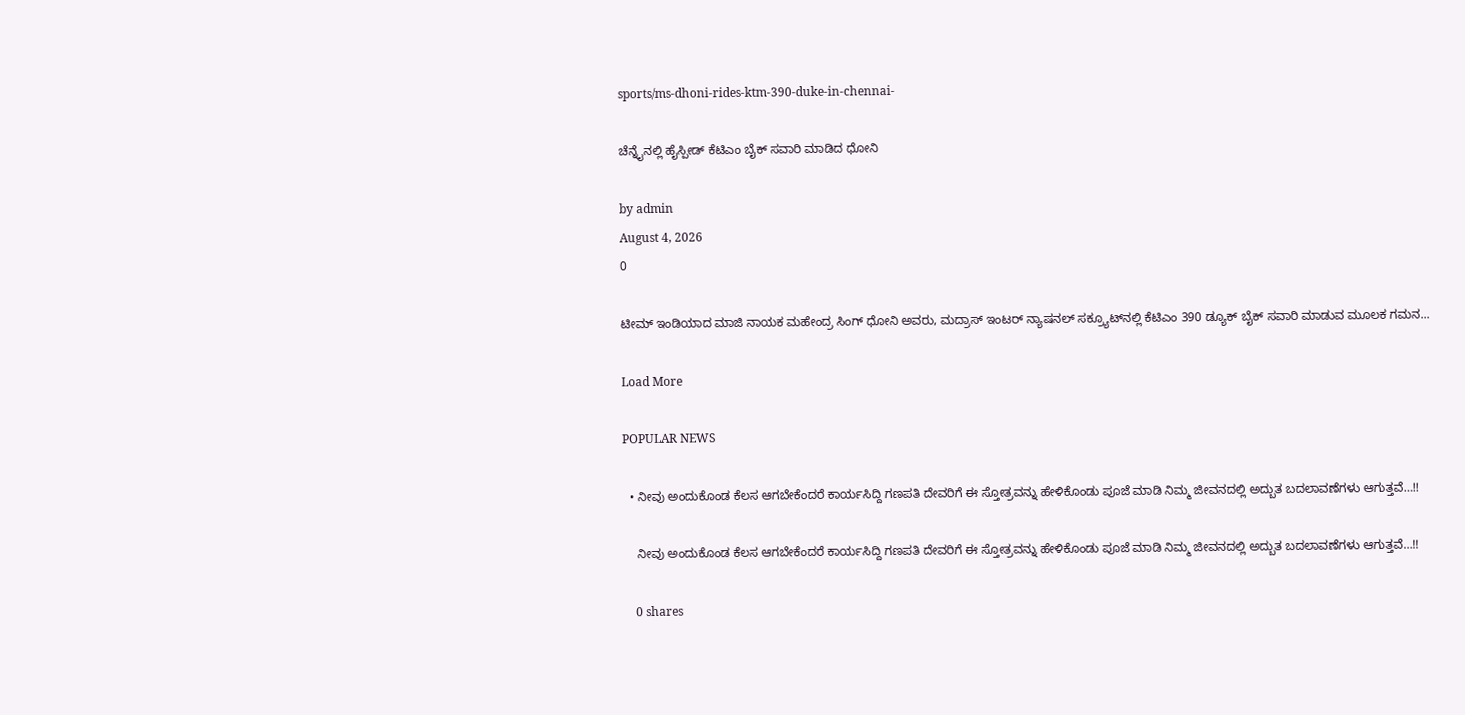sports/ms-dhoni-rides-ktm-390-duke-in-chennai-

ಚೆನ್ನೈನಲ್ಲಿ ಹೈಸ್ಪೀಡ್ ಕೆಟಿಎಂ ಬೈಕ್ ಸವಾರಿ ಮಾಡಿದ ಧೋನಿ

by admin
August 4, 2026
0

ಟೀಮ್ ಇಂಡಿಯಾದ ಮಾಜಿ ನಾಯಕ ಮಹೇಂದ್ರ ಸಿಂಗ್ ಧೋನಿ ಅವರು, ಮದ್ರಾಸ್ ಇಂಟರ್ ನ್ಯಾಷನಲ್ ಸಕ್ರ್ಯೂಟ್‍ನಲ್ಲಿ ಕೆಟಿಎಂ 390 ಡ್ಯೂಕ್ ಬೈಕ್ ಸವಾರಿ ಮಾಡುವ ಮೂಲಕ ಗಮನ...

Load More

POPULAR NEWS

  • ನೀವು ಅಂದುಕೊಂಡ ಕೆಲಸ ಆಗಬೇಕೆಂದರೆ ಕಾರ್ಯಸಿದ್ದಿ ಗಣಪತಿ ದೇವರಿಗೆ ಈ ಸ್ತೋತ್ರವನ್ನು ಹೇಳಿಕೊಂಡು ಪೂಜೆ ಮಾಡಿ ನಿಮ್ಮ ಜೀವನದಲ್ಲಿ ಅದ್ಬುತ ಬದಲಾವಣೆಗಳು ಆಗುತ್ತವೆ…!!

    ನೀವು ಅಂದುಕೊಂಡ ಕೆಲಸ ಆಗಬೇಕೆಂದರೆ ಕಾರ್ಯಸಿದ್ದಿ ಗಣಪತಿ ದೇವರಿಗೆ ಈ ಸ್ತೋತ್ರವನ್ನು ಹೇಳಿಕೊಂಡು ಪೂಜೆ ಮಾಡಿ ನಿಮ್ಮ ಜೀವನದಲ್ಲಿ ಅದ್ಬುತ ಬದಲಾವಣೆಗಳು ಆಗುತ್ತವೆ…!!

    0 shares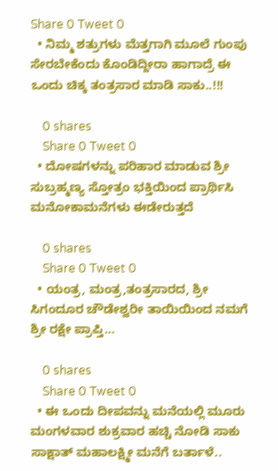Share 0 Tweet 0
  • ನಿಮ್ಮ ಶತ್ರುಗಳು ಮೆತ್ತಗಾಗಿ ಮೂಲೆ ಗುಂಪು ಸೇರಬೇಕೆಂದು ಕೊಂಡಿದ್ದೀರಾ ಹಾಗಾದ್ರೆ ಈ ಒಂದು ಚಿಕ್ಕ ತಂತ್ರಸಾರ ಮಾಡಿ ಸಾಕು..!!!

    0 shares
    Share 0 Tweet 0
  • ದೋಷಗಳನ್ನು ಪರಿಹಾರ ಮಾಡುವ ಶ್ರೀ ಸುಬ್ರಹ್ಮಣ್ಯ ಸ್ತೋತ್ರಂ ಭಕ್ತಿಯಿಂದ ಪ್ರಾರ್ಥಿಸಿ ಮನೋಕಾಮನೆಗಳು ಈಡೇರುತ್ತದೆ

    0 shares
    Share 0 Tweet 0
  • ಯಂತ್ರ, ಮಂತ್ರ,ತಂತ್ರಸಾರದ, ಶ್ರೀ ಸಿಗಂದೂರ ಚೌಡೇಶ್ವರೀ ತಾಯಿಯಿಂದ ನಮಗೆ ಶ್ರೀ ರಕ್ಷೇ ಪ್ರಾಪ್ತಿ…

    0 shares
    Share 0 Tweet 0
  • ಈ ಒಂದು ದೀಪವನ್ನು ಮನೆಯಲ್ಲಿ ಮೂರು ಮಂಗಳವಾರ ಶುಕ್ರವಾರ ಹಚ್ಚಿ ನೋಡಿ ಸಾಕು ಸಾಕ್ಷಾತ್ ಮಹಾಲಕ್ಷ್ಮೀ ಮನೆಗೆ ಬರ್ತಾಳೆ..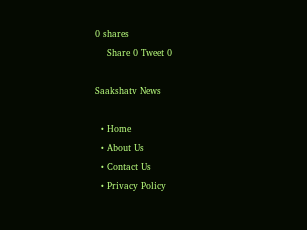0 shares
    Share 0 Tweet 0

Saakshatv News

  • Home
  • About Us
  • Contact Us
  • Privacy Policy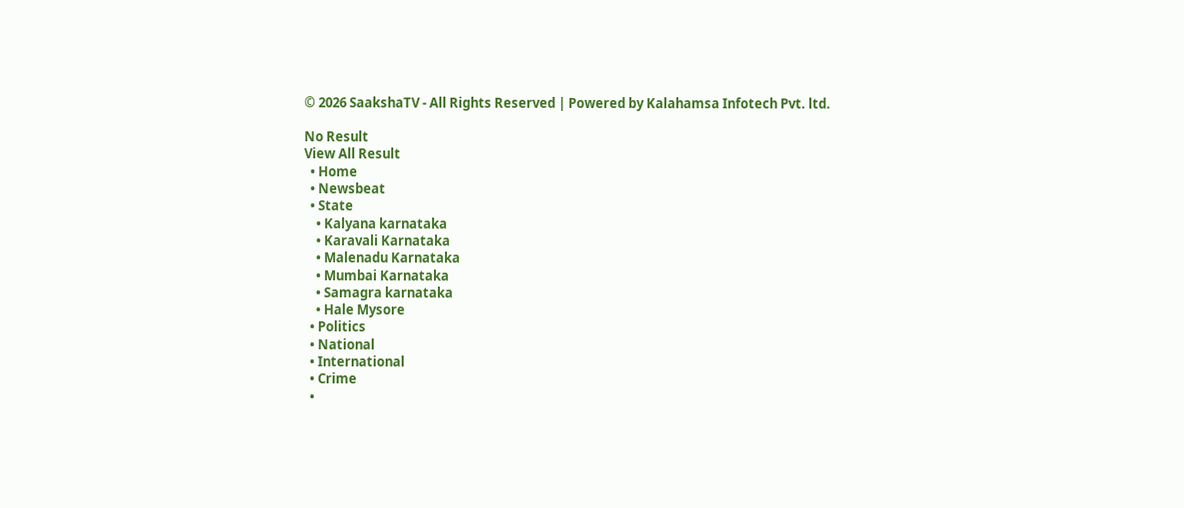© 2026 SaakshaTV - All Rights Reserved | Powered by Kalahamsa Infotech Pvt. ltd.

No Result
View All Result
  • Home
  • Newsbeat
  • State
    • Kalyana karnataka
    • Karavali Karnataka
    • Malenadu Karnataka
    • Mumbai Karnataka
    • Samagra karnataka
    • Hale Mysore
  • Politics
  • National
  • International
  • Crime
  •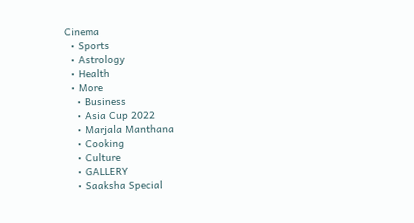Cinema
  • Sports
  • Astrology
  • Health
  • More
    • Business
    • Asia Cup 2022
    • Marjala Manthana
    • Cooking
    • Culture
    • GALLERY
    • Saaksha Special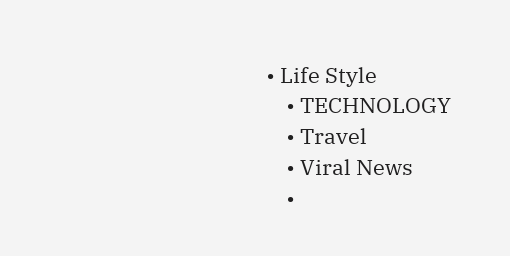• Life Style
    • TECHNOLOGY
    • Travel
    • Viral News
    •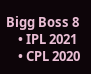Bigg Boss 8
    • IPL 2021
    • CPL 2020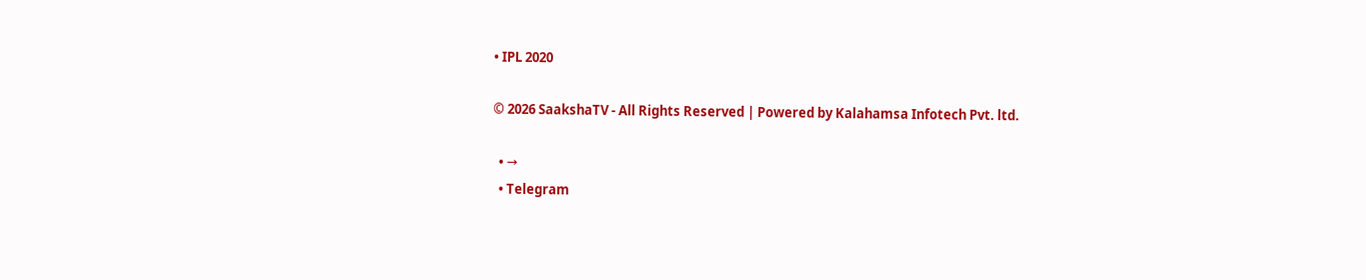• IPL 2020

© 2026 SaakshaTV - All Rights Reserved | Powered by Kalahamsa Infotech Pvt. ltd.

  • →
  • Telegram